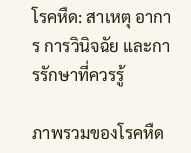โรคหืด: สาเหตุ อาการ การวินิจฉัย และการรักษาที่ควรรู้

ภาพรวมของโรคหืด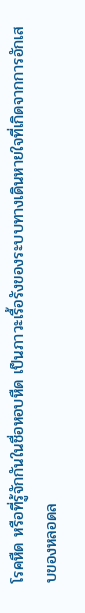โรคหืด หรือที่รู้จักกันในชื่อหอบหืด เป็นภาวะเรื้อรังของระบบทางเดินหายใจที่เกิดจากการอักเสบของหลอดล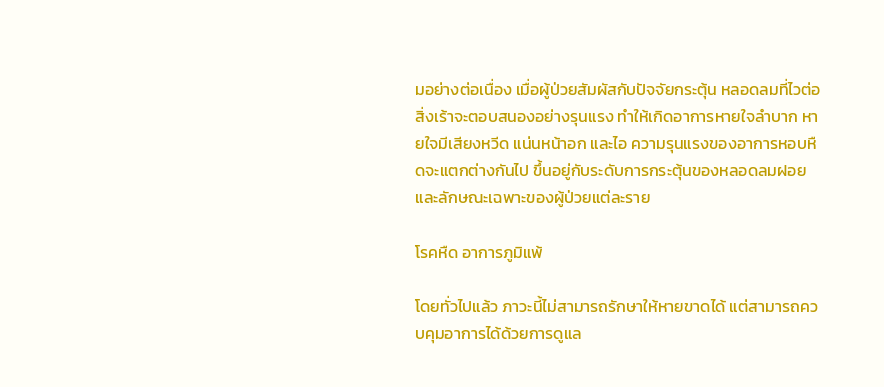มอย่างต่อเนื่อง เมื่อผู้ป่วยสัมผัสกับปัจจัยกระตุ้น หลอดลมที่ไวต่อสิ่งเร้าจะตอบสนองอย่างรุนแรง ทำให้เกิดอาการหายใจลำบาก หายใจมีเสียงหวีด แน่นหน้าอก และไอ ความรุนแรงของอาการหอบหืดจะแตกต่างกันไป ขึ้นอยู่กับระดับการกระตุ้นของหลอดลมฝอยและลักษณะเฉพาะของผู้ป่วยแต่ละราย

โรคหืด อาการภูมิแพ้

โดยทั่วไปแล้ว ภาวะนี้ไม่สามารถรักษาให้หายขาดได้ แต่สามารถควบคุมอาการได้ด้วยการดูแล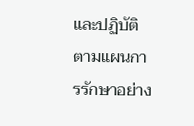และปฏิบัติตามแผนการรักษาอย่าง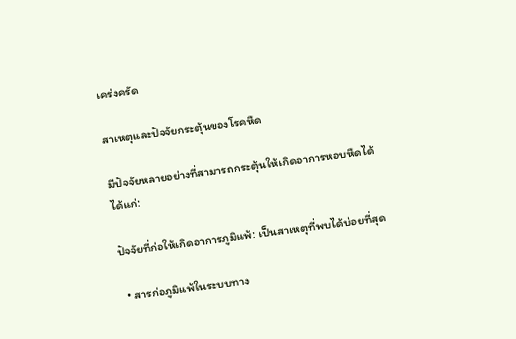เคร่งครัด

สาเหตุและปัจจัยกระตุ้นของโรคหืด

มีปัจจัยหลายอย่างที่สามารถกระตุ้นให้เกิดอาการหอบหืดได้ ได้แก่:

ปัจจัยที่ก่อให้เกิดอาการภูมิแพ้: เป็นสาเหตุที่พบได้บ่อยที่สุด

  • สารก่อภูมิแพ้ในระบบทาง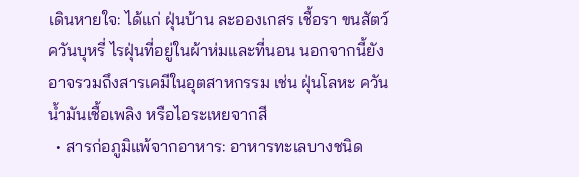เดินหายใจ: ได้แก่ ฝุ่นบ้าน ละอองเกสร เชื้อรา ขนสัตว์ ควันบุหรี่ ไรฝุ่นที่อยู่ในผ้าห่มและที่นอน นอกจากนี้ยังอาจรวมถึงสารเคมีในอุตสาหกรรม เช่น ฝุ่นโลหะ ควันน้ำมันเชื้อเพลิง หรือไอระเหยจากสี
  • สารก่อภูมิแพ้จากอาหาร: อาหารทะเลบางชนิด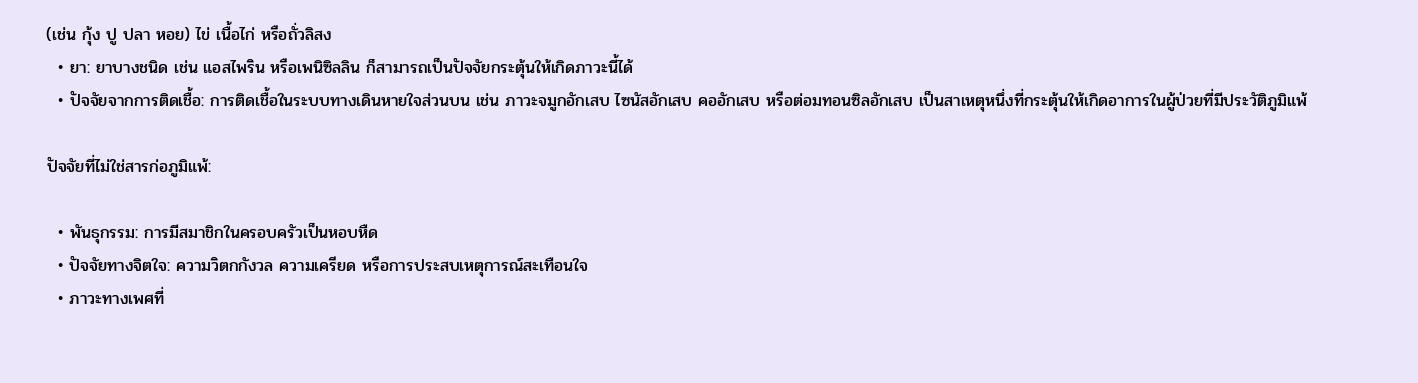(เช่น กุ้ง ปู ปลา หอย) ไข่ เนื้อไก่ หรือถั่วลิสง
  • ยา: ยาบางชนิด เช่น แอสไพริน หรือเพนิซิลลิน ก็สามารถเป็นปัจจัยกระตุ้นให้เกิดภาวะนี้ได้
  • ปัจจัยจากการติดเชื้อ: การติดเชื้อในระบบทางเดินหายใจส่วนบน เช่น ภาวะจมูกอักเสบ ไซนัสอักเสบ คออักเสบ หรือต่อมทอนซิลอักเสบ เป็นสาเหตุหนึ่งที่กระตุ้นให้เกิดอาการในผู้ป่วยที่มีประวัติภูมิแพ้

ปัจจัยที่ไม่ใช่สารก่อภูมิแพ้:

  • พันธุกรรม: การมีสมาชิกในครอบครัวเป็นหอบหืด
  • ปัจจัยทางจิตใจ: ความวิตกกังวล ความเครียด หรือการประสบเหตุการณ์สะเทือนใจ
  • ภาวะทางเพศที่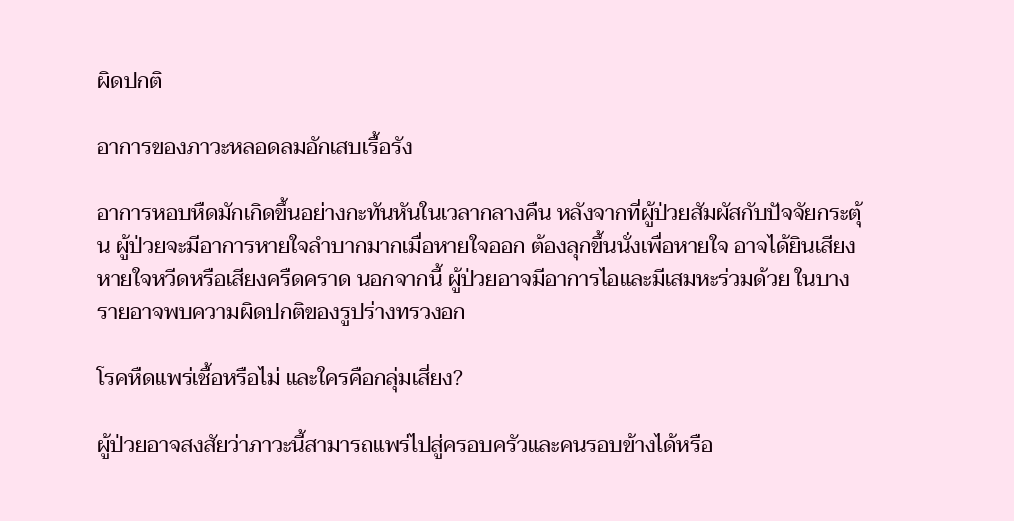ผิดปกติ

อาการของภาวะหลอดลมอักเสบเรื้อรัง

อาการหอบหืดมักเกิดขึ้นอย่างกะทันหันในเวลากลางคืน หลังจากที่ผู้ป่วยสัมผัสกับปัจจัยกระตุ้น ผู้ป่วยจะมีอาการหายใจลำบากมากเมื่อหายใจออก ต้องลุกขึ้นนั่งเพื่อหายใจ อาจได้ยินเสียงหายใจหวีดหรือเสียงครืดคราด นอกจากนี้ ผู้ป่วยอาจมีอาการไอและมีเสมหะร่วมด้วย ในบางรายอาจพบความผิดปกติของรูปร่างทรวงอก

โรคหืดแพร่เชื้อหรือไม่ และใครคือกลุ่มเสี่ยง?

ผู้ป่วยอาจสงสัยว่าภาวะนี้สามารถแพร่ไปสู่ครอบครัวและคนรอบข้างได้หรือ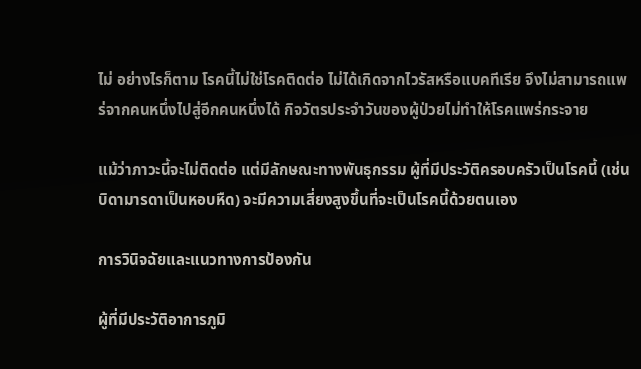ไม่ อย่างไรก็ตาม โรคนี้ไม่ใช่โรคติดต่อ ไม่ได้เกิดจากไวรัสหรือแบคทีเรีย จึงไม่สามารถแพร่จากคนหนึ่งไปสู่อีกคนหนึ่งได้ กิจวัตรประจำวันของผู้ป่วยไม่ทำให้โรคแพร่กระจาย

แม้ว่าภาวะนี้จะไม่ติดต่อ แต่มีลักษณะทางพันธุกรรม ผู้ที่มีประวัติครอบครัวเป็นโรคนี้ (เช่น บิดามารดาเป็นหอบหืด) จะมีความเสี่ยงสูงขึ้นที่จะเป็นโรคนี้ด้วยตนเอง

การวินิจฉัยและแนวทางการป้องกัน

ผู้ที่มีประวัติอาการภูมิ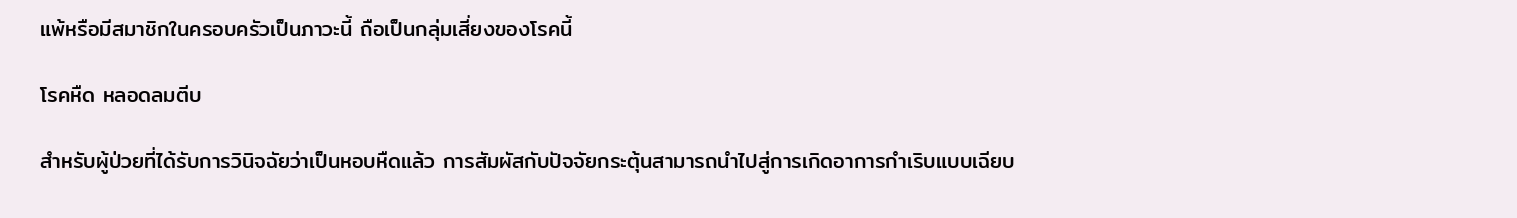แพ้หรือมีสมาชิกในครอบครัวเป็นภาวะนี้ ถือเป็นกลุ่มเสี่ยงของโรคนี้

โรคหืด หลอดลมตีบ

สำหรับผู้ป่วยที่ได้รับการวินิจฉัยว่าเป็นหอบหืดแล้ว การสัมผัสกับปัจจัยกระตุ้นสามารถนำไปสู่การเกิดอาการกำเริบแบบเฉียบ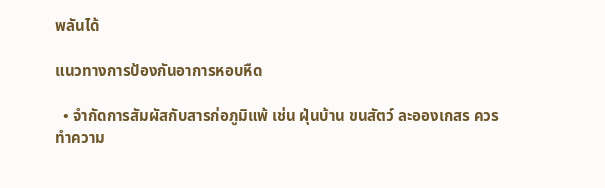พลันได้

แนวทางการป้องกันอาการหอบหืด

  • จำกัดการสัมผัสกับสารก่อภูมิแพ้ เช่น ฝุ่นบ้าน ขนสัตว์ ละอองเกสร ควรทำความ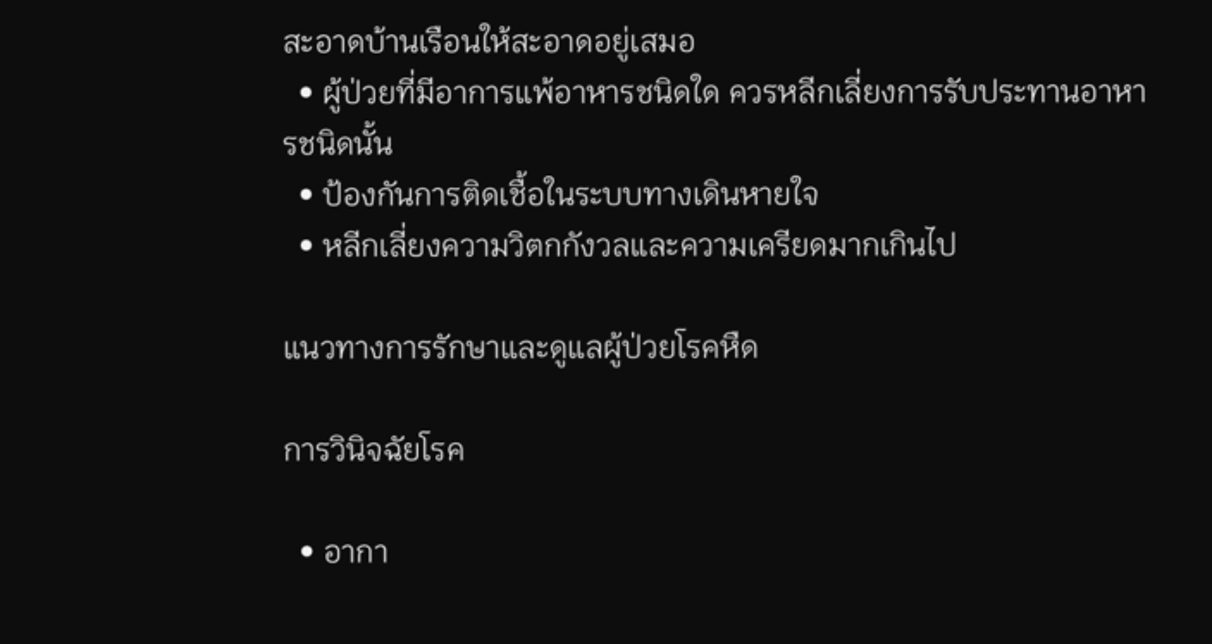สะอาดบ้านเรือนให้สะอาดอยู่เสมอ
  • ผู้ป่วยที่มีอาการแพ้อาหารชนิดใด ควรหลีกเลี่ยงการรับประทานอาหารชนิดนั้น
  • ป้องกันการติดเชื้อในระบบทางเดินหายใจ
  • หลีกเลี่ยงความวิตกกังวลและความเครียดมากเกินไป

แนวทางการรักษาและดูแลผู้ป่วยโรคหืด

การวินิจฉัยโรค

  • อากา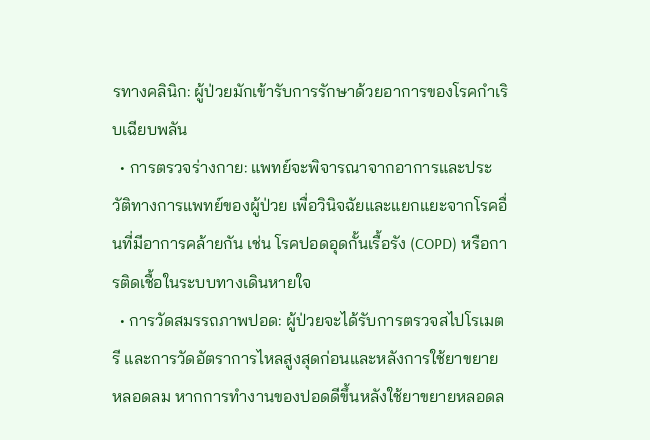รทางคลินิก: ผู้ป่วยมักเข้ารับการรักษาด้วยอาการของโรคกำเริบเฉียบพลัน
  • การตรวจร่างกาย: แพทย์จะพิจารณาจากอาการและประวัติทางการแพทย์ของผู้ป่วย เพื่อวินิจฉัยและแยกแยะจากโรคอื่นที่มีอาการคล้ายกัน เช่น โรคปอดอุดกั้นเรื้อรัง (COPD) หรือการติดเชื้อในระบบทางเดินหายใจ
  • การวัดสมรรถภาพปอด: ผู้ป่วยจะได้รับการตรวจสไปโรเมตรี และการวัดอัตราการไหลสูงสุดก่อนและหลังการใช้ยาขยายหลอดลม หากการทำงานของปอดดีขึ้นหลังใช้ยาขยายหลอดล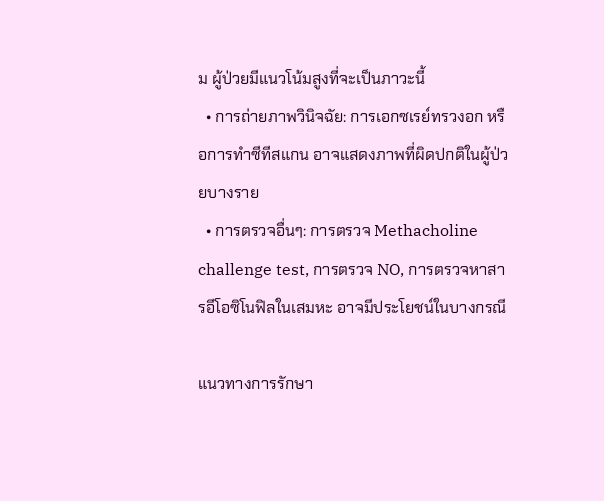ม ผู้ป่วยมีแนวโน้มสูงที่จะเป็นภาวะนี้
  • การถ่ายภาพวินิจฉัย: การเอกซเรย์ทรวงอก หรือการทำซีทีสแกน อาจแสดงภาพที่ผิดปกติในผู้ป่วยบางราย
  • การตรวจอื่นๆ: การตรวจ Methacholine challenge test, การตรวจ NO, การตรวจหาสารอีโอซิโนฟิลในเสมหะ อาจมีประโยชน์ในบางกรณี

แนวทางการรักษา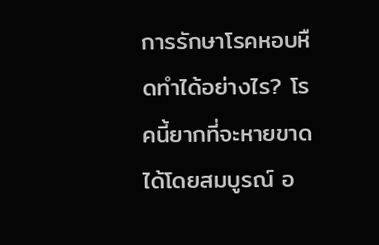การรักษาโรคหอบหืดทำได้อย่างไร? โรคนี้ยากที่จะหายขาดได้โดยสมบูรณ์ อ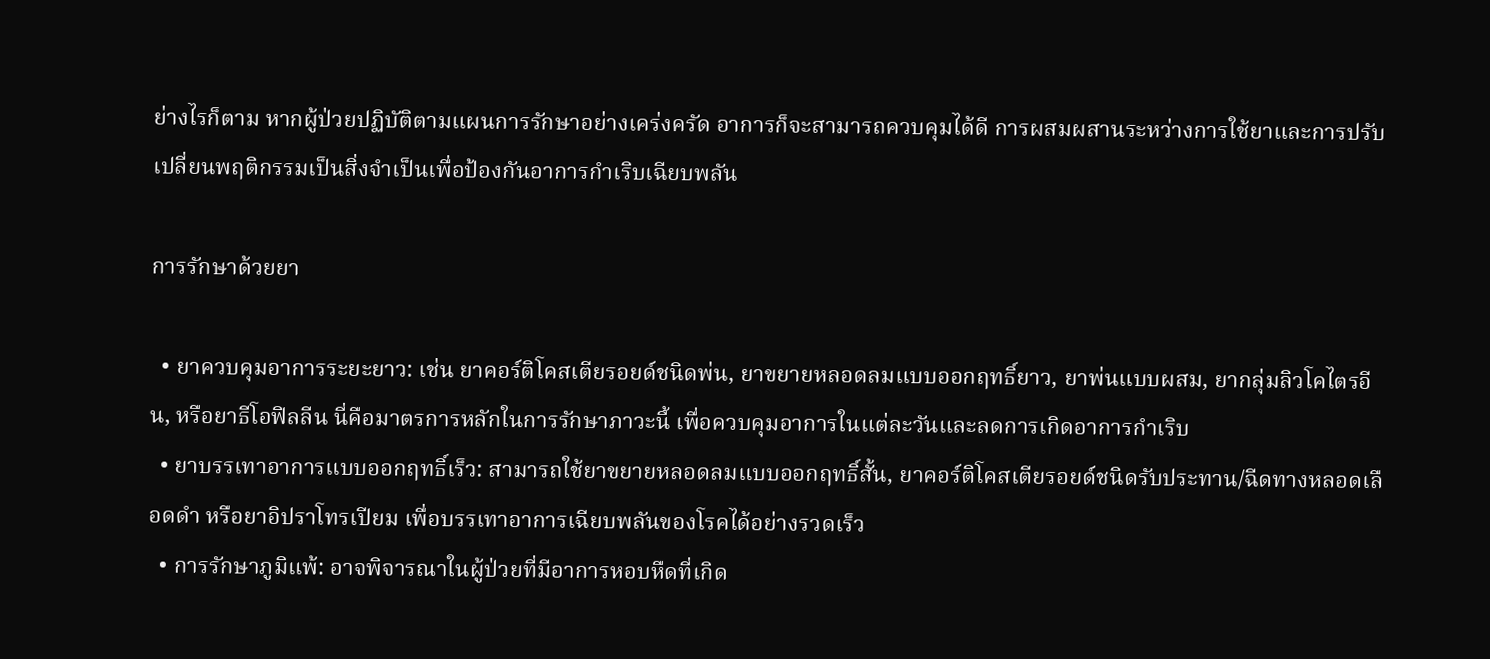ย่างไรก็ตาม หากผู้ป่วยปฏิบัติตามแผนการรักษาอย่างเคร่งครัด อาการก็จะสามารถควบคุมได้ดี การผสมผสานระหว่างการใช้ยาและการปรับเปลี่ยนพฤติกรรมเป็นสิ่งจำเป็นเพื่อป้องกันอาการกำเริบเฉียบพลัน

การรักษาด้วยยา

  • ยาควบคุมอาการระยะยาว: เช่น ยาคอร์ติโคสเตียรอยด์ชนิดพ่น, ยาขยายหลอดลมแบบออกฤทธิ์ยาว, ยาพ่นแบบผสม, ยากลุ่มลิวโคไตรอีน, หรือยาธีโอฟิลลีน นี่คือมาตรการหลักในการรักษาภาวะนี้ เพื่อควบคุมอาการในแต่ละวันและลดการเกิดอาการกำเริบ
  • ยาบรรเทาอาการแบบออกฤทธิ์เร็ว: สามารถใช้ยาขยายหลอดลมแบบออกฤทธิ์สั้น, ยาคอร์ติโคสเตียรอยด์ชนิดรับประทาน/ฉีดทางหลอดเลือดดำ หรือยาอิปราโทรเปียม เพื่อบรรเทาอาการเฉียบพลันของโรคได้อย่างรวดเร็ว
  • การรักษาภูมิแพ้: อาจพิจารณาในผู้ป่วยที่มีอาการหอบหืดที่เกิด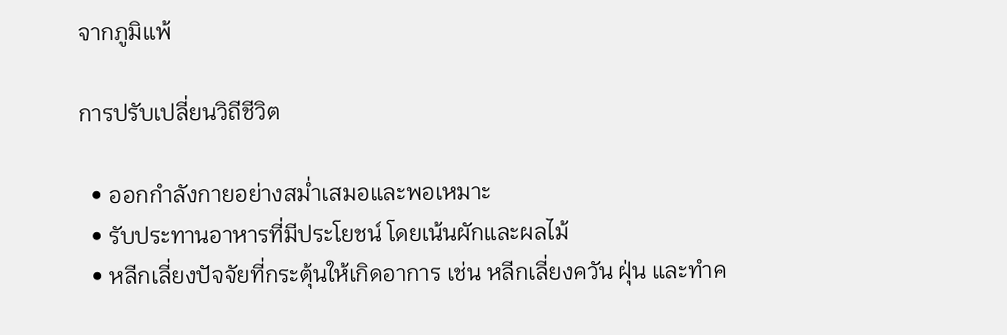จากภูมิแพ้

การปรับเปลี่ยนวิถีชีวิต

  • ออกกำลังกายอย่างสม่ำเสมอและพอเหมาะ
  • รับประทานอาหารที่มีประโยชน์ โดยเน้นผักและผลไม้
  • หลีกเลี่ยงปัจจัยที่กระตุ้นให้เกิดอาการ เช่น หลีกเลี่ยงควัน ฝุ่น และทำค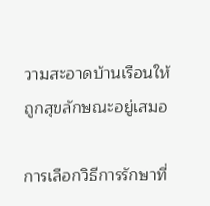วามสะอาดบ้านเรือนให้ถูกสุขลักษณะอยู่เสมอ

การเลือกวิธีการรักษาที่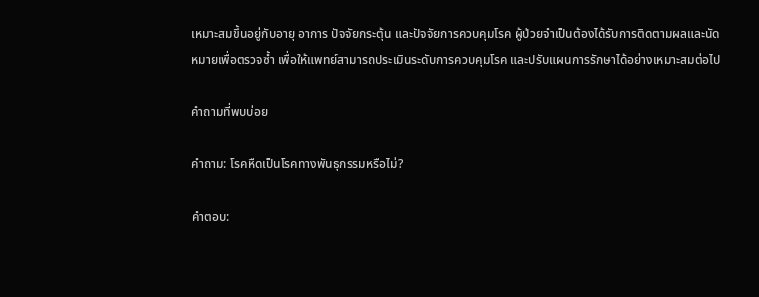เหมาะสมขึ้นอยู่กับอายุ อาการ ปัจจัยกระตุ้น และปัจจัยการควบคุมโรค ผู้ป่วยจำเป็นต้องได้รับการติดตามผลและนัดหมายเพื่อตรวจซ้ำ เพื่อให้แพทย์สามารถประเมินระดับการควบคุมโรค และปรับแผนการรักษาได้อย่างเหมาะสมต่อไป

คำถามที่พบบ่อย

คำถาม: โรคหืดเป็นโรคทางพันธุกรรมหรือไม่?

คำตอบ: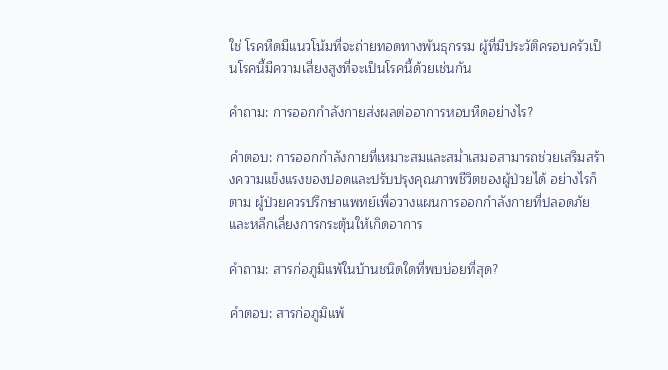ใช่ โรคหืดมีแนวโน้มที่จะถ่ายทอดทางพันธุกรรม ผู้ที่มีประวัติครอบครัวเป็นโรคนี้มีความเสี่ยงสูงที่จะเป็นโรคนี้ด้วยเช่นกัน

คำถาม: การออกกำลังกายส่งผลต่ออาการหอบหืดอย่างไร?

คำตอบ: การออกกำลังกายที่เหมาะสมและสม่ำเสมอสามารถช่วยเสริมสร้างความแข็งแรงของปอดและปรับปรุงคุณภาพชีวิตของผู้ป่วยได้ อย่างไรก็ตาม ผู้ป่วยควรปรึกษาแพทย์เพื่อวางแผนการออกกำลังกายที่ปลอดภัยและหลีกเลี่ยงการกระตุ้นให้เกิดอาการ

คำถาม: สารก่อภูมิแพ้ในบ้านชนิดใดที่พบบ่อยที่สุด?

คำตอบ: สารก่อภูมิแพ้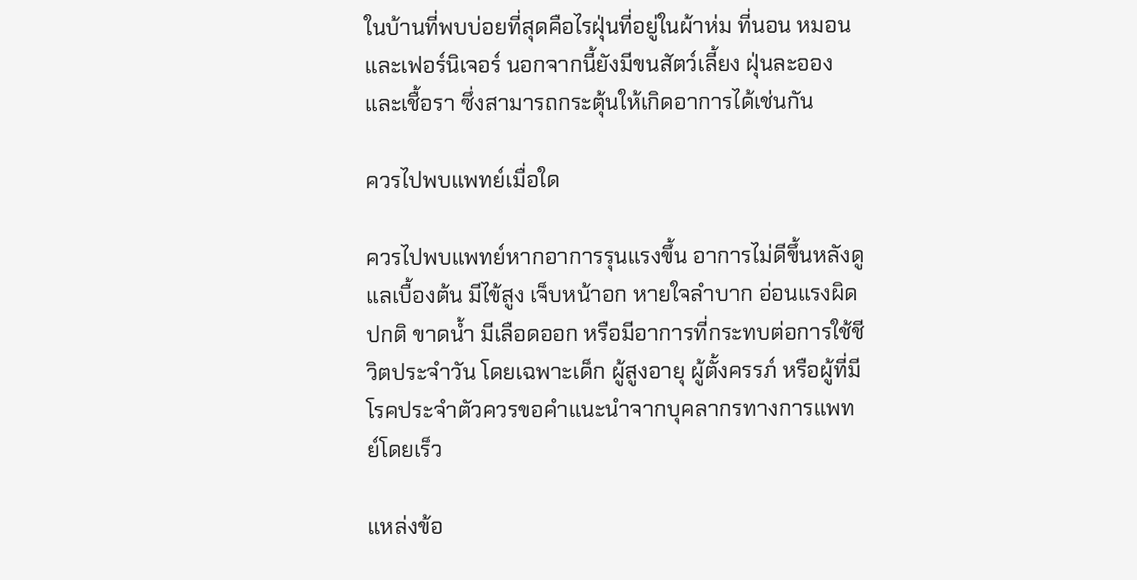ในบ้านที่พบบ่อยที่สุดคือไรฝุ่นที่อยู่ในผ้าห่ม ที่นอน หมอน และเฟอร์นิเจอร์ นอกจากนี้ยังมีขนสัตว์เลี้ยง ฝุ่นละออง และเชื้อรา ซึ่งสามารถกระตุ้นให้เกิดอาการได้เช่นกัน

ควรไปพบแพทย์เมื่อใด

ควรไปพบแพทย์หากอาการรุนแรงขึ้น อาการไม่ดีขึ้นหลังดูแลเบื้องต้น มีไข้สูง เจ็บหน้าอก หายใจลำบาก อ่อนแรงผิดปกติ ขาดน้ำ มีเลือดออก หรือมีอาการที่กระทบต่อการใช้ชีวิตประจำวัน โดยเฉพาะเด็ก ผู้สูงอายุ ผู้ตั้งครรภ์ หรือผู้ที่มีโรคประจำตัวควรขอคำแนะนำจากบุคลากรทางการแพทย์โดยเร็ว

แหล่งข้อ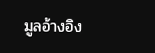มูลอ้างอิง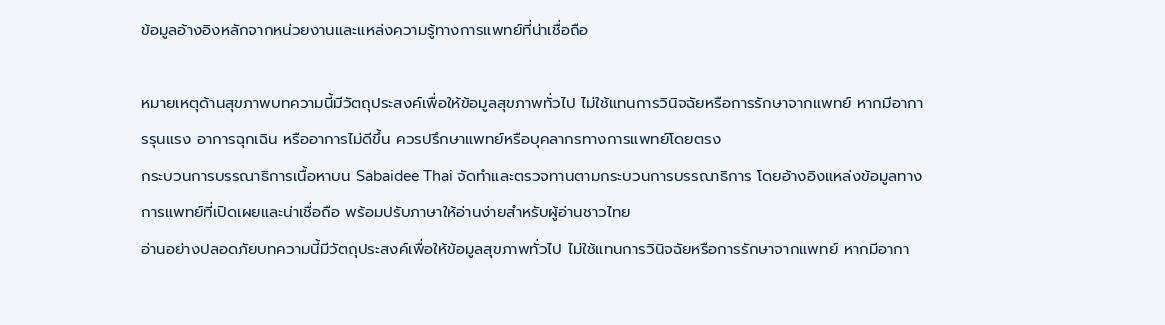ข้อมูลอ้างอิงหลักจากหน่วยงานและแหล่งความรู้ทางการแพทย์ที่น่าเชื่อถือ

หมายเหตุด้านสุขภาพบทความนี้มีวัตถุประสงค์เพื่อให้ข้อมูลสุขภาพทั่วไป ไม่ใช้แทนการวินิจฉัยหรือการรักษาจากแพทย์ หากมีอาการรุนแรง อาการฉุกเฉิน หรืออาการไม่ดีขึ้น ควรปรึกษาแพทย์หรือบุคลากรทางการแพทย์โดยตรง
กระบวนการบรรณาธิการเนื้อหาบน Sabaidee Thai จัดทำและตรวจทานตามกระบวนการบรรณาธิการ โดยอ้างอิงแหล่งข้อมูลทางการแพทย์ที่เปิดเผยและน่าเชื่อถือ พร้อมปรับภาษาให้อ่านง่ายสำหรับผู้อ่านชาวไทย
อ่านอย่างปลอดภัยบทความนี้มีวัตถุประสงค์เพื่อให้ข้อมูลสุขภาพทั่วไป ไม่ใช้แทนการวินิจฉัยหรือการรักษาจากแพทย์ หากมีอากา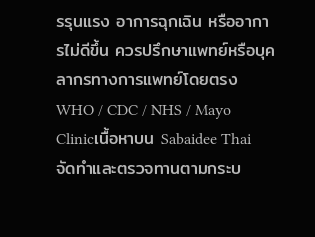รรุนแรง อาการฉุกเฉิน หรืออาการไม่ดีขึ้น ควรปรึกษาแพทย์หรือบุคลากรทางการแพทย์โดยตรง
WHO / CDC / NHS / Mayo Clinicเนื้อหาบน Sabaidee Thai จัดทำและตรวจทานตามกระบ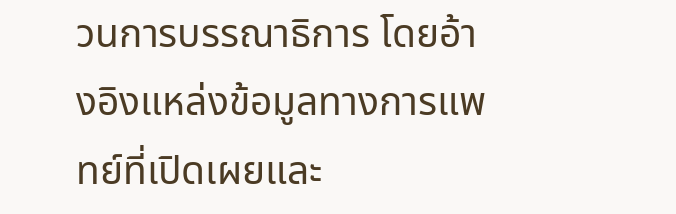วนการบรรณาธิการ โดยอ้างอิงแหล่งข้อมูลทางการแพทย์ที่เปิดเผยและ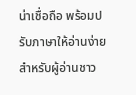น่าเชื่อถือ พร้อมปรับภาษาให้อ่านง่ายสำหรับผู้อ่านชาว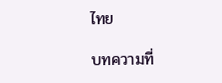ไทย

บทความที่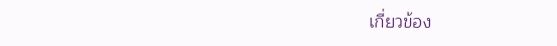เกี่ยวข้อง